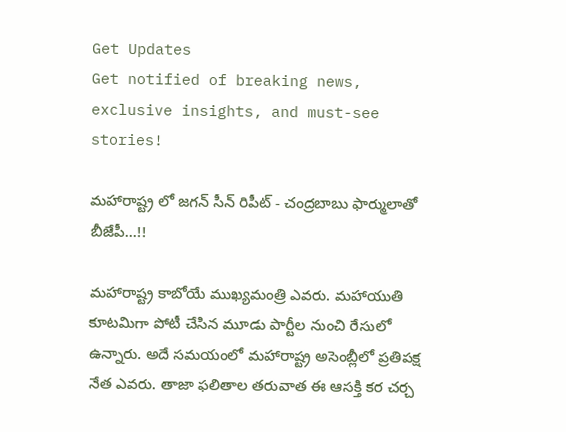Get Updates
Get notified of breaking news, exclusive insights, and must-see stories!

మహారాష్ట్ర లో జగన్ సీన్ రిపీట్ - చంద్రబాబు ఫార్ములాతో బీజేపీ...!!

మహారాష్ట్ర కాబోయే ముఖ్యమంత్రి ఎవరు. మహాయుతి కూటమిగా పోటీ చేసిన మూడు పార్టీల నుంచి రేసులో ఉన్నారు. అదే సమయంలో మహారాష్ట్ర అసెంబ్లీలో ప్రతిపక్ష నేత ఎవరు. తాజా ఫలితాల తరువాత ఈ ఆసక్తి కర చర్చ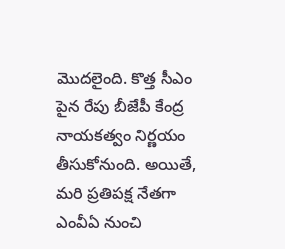మొదలైంది. కొత్త సీఎం పైన రేపు బీజేపీ కేంద్ర నాయకత్వం నిర్ణయం తీసుకోనుంది. అయితే, మరి ప్రతిపక్ష నేతగా ఎంవీఏ నుంచి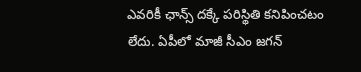ఎవరికీ ఛాన్స్ దక్కే పరిస్థితి కనిపించటం లేదు. ఏపీలో మాజీ సీఎం జగన్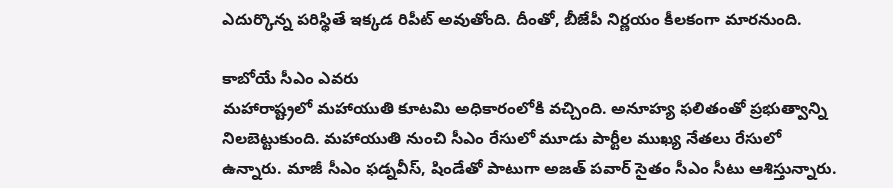ఎదుర్కొన్న పరిస్థితే ఇక్కడ రిపీట్ అవుతోంది. దీంతో, బీజేపీ నిర్ణయం కీలకంగా మారనుంది.

కాబోయే సీఎం ఎవరు
మహారాష్ట్రలో మహాయుతి కూటమి అధికారంలోకి వచ్చింది. అనూహ్య ఫలితంతో ప్రభుత్వాన్ని నిలబెట్టుకుంది. మహాయుతి నుంచి సీఎం రేసులో మూడు పార్టీల ముఖ్య నేతలు రేసులో ఉన్నారు. మాజీ సీఎం ఫడ్నవీస్, షిండేతో పాటుగా అజత్ పవార్ సైతం సీఎం సీటు ఆశిస్తున్నారు.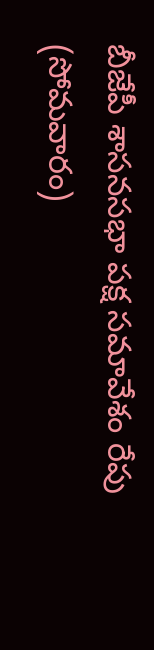బీజేపీ శాసనసభా పక్ష సమావేశం రేపు (సోమవారం)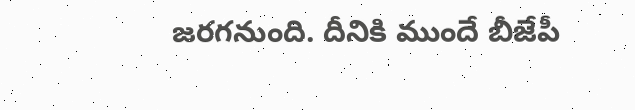జరగనుంది. దీనికి ముందే బీజేపీ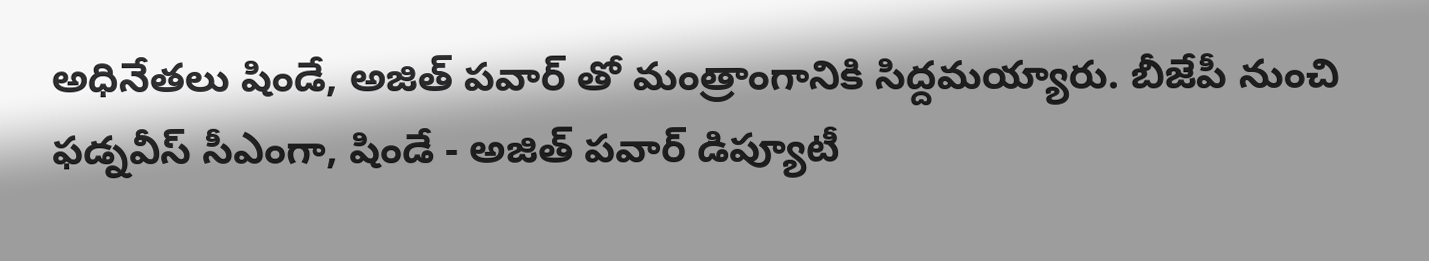అధినేతలు షిండే, అజిత్ పవార్ తో మంత్రాంగానికి సిద్దమయ్యారు. బీజేపీ నుంచి ఫడ్నవీస్ సీఎంగా, షిండే - అజిత్ పవార్ డిప్యూటీ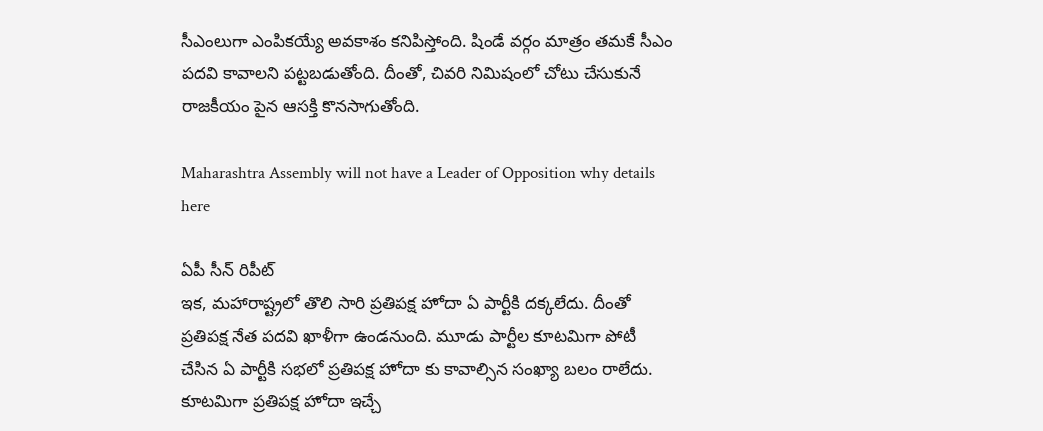సీఎంలుగా ఎంపికయ్యే అవకాశం కనిపిస్తోంది. షిండే వర్గం మాత్రం తమకే సీఎం పదవి కావాలని పట్టబడుతోంది. దీంతో, చివరి నిమిషంలో చోటు చేసుకునే రాజకీయం పైన ఆసక్తి కొనసాగుతోంది.

Maharashtra Assembly will not have a Leader of Opposition why details here

ఏపీ సీన్ రిపీట్
ఇక, మహారాష్ట్రలో తొలి సారి ప్రతిపక్ష హోదా ఏ పార్టీకి దక్కలేదు. దీంతో ప్రతిపక్ష నేత పదవి ఖాళీగా ఉండనుంది. మూడు పార్టీల కూటమిగా పోటీ చేసిన ఏ పార్టీకి సభలో ప్రతిపక్ష హోదా కు కావాల్సిన సంఖ్యా బలం రాలేదు. కూటమిగా ప్రతిపక్ష హోదా ఇచ్చే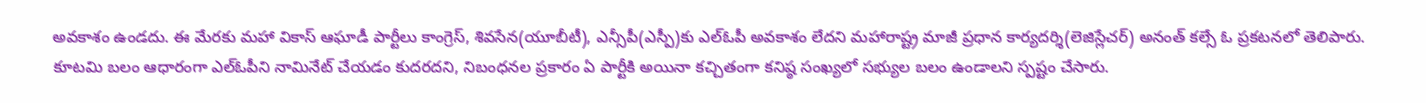అవకాశం ఉండదు. ఈ మేరకు మహా వికాస్ ఆఘాడీ పార్టీలు కాంగ్రెస్, శివసేన(యూబీటీ), ఎన్సీపీ(ఎస్పీ)కు ఎల్ఓపీ అవకాశం లేదని మహారాష్ట్ర మాజీ ప్రధాన కార్యదర్శి(లెజిస్లేచర్) అనంత్ కల్సే ఓ ప్రకటనలో తెలిపారు. కూటమి బలం ఆధారంగా ఎల్ఓపీని నామినేట్ చేయడం కుదరదని, నిబంధనల ప్రకారం ఏ పార్టీకి అయినా కచ్చితంగా కనిష్ఠ సంఖ్యలో సభ్యుల బలం ఉండాలని స్పష్టం చేసారు.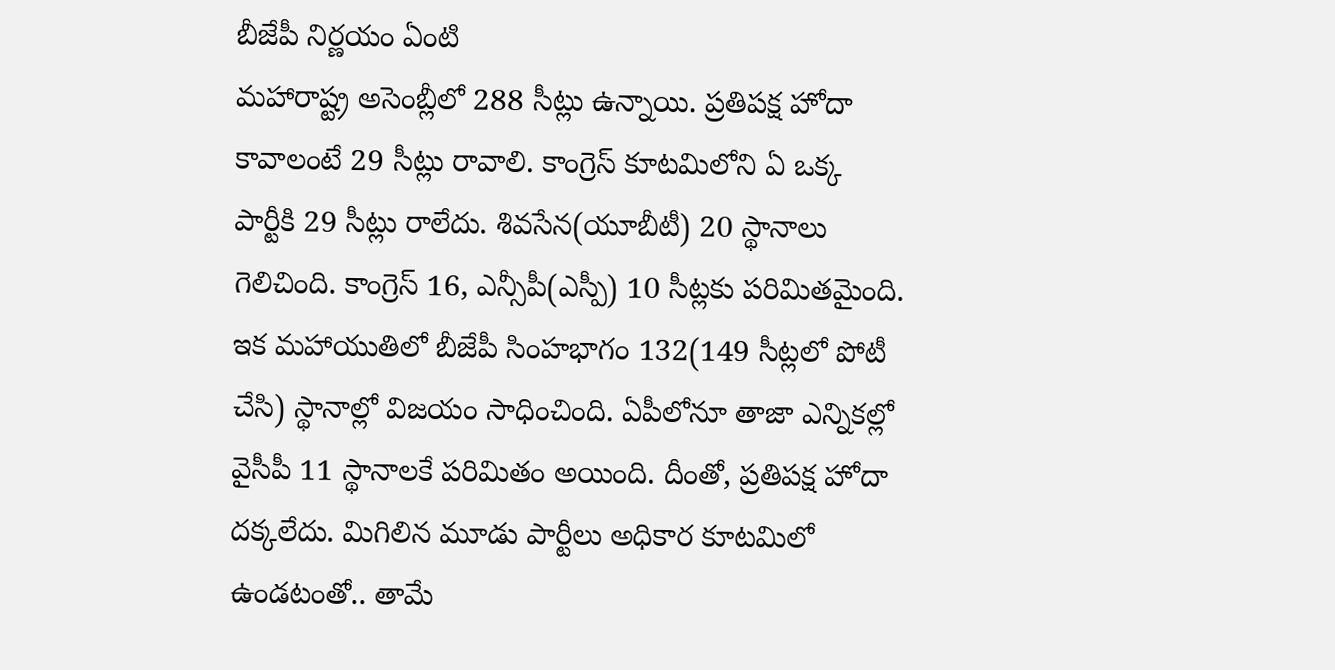బీజేపీ నిర్ణయం ఏంటి
మహారాష్ట్ర అసెంబ్లీలో 288 సీట్లు ఉన్నాయి. ప్రతిపక్ష హోదా కావాలంటే 29 సీట్లు రావాలి. కాంగ్రెస్ కూటమిలోని ఏ ఒక్క పార్టీకి 29 సీట్లు రాలేదు. శివసేన(యూబీటీ) 20 స్థానాలు గెలిచింది. కాంగ్రెస్ 16, ఎన్సీపీ(ఎస్పీ) 10 సీట్లకు పరిమితమైంది. ఇక మహాయుతిలో బీజేపీ సింహభాగం 132(149 సీట్లలో పోటీ చేసి) స్థానాల్లో విజయం సాధించింది. ఏపీలోనూ తాజా ఎన్నికల్లో వైసీపీ 11 స్థానాలకే పరిమితం అయింది. దీంతో, ప్రతిపక్ష హోదా దక్కలేదు. మిగిలిన మూడు పార్టీలు అధికార కూటమిలో ఉండటంతో.. తామే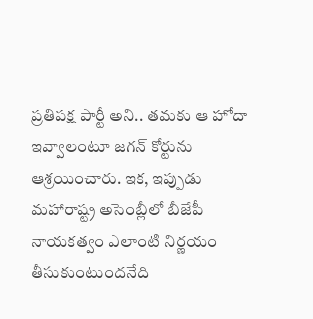ప్రతిపక్ష పార్టీ అని.. తమకు ఆ హోదా ఇవ్వాలంటూ జగన్ కోర్టును ఆశ్రయించారు. ఇక, ఇప్పుడు మహారాష్ట్ర అసెంబ్లీలో బీజేపీ నాయకత్వం ఎలాంటి నిర్ణయం తీసుకుంటుందనేది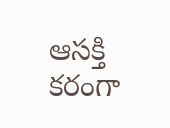ఆసక్తి కరంగా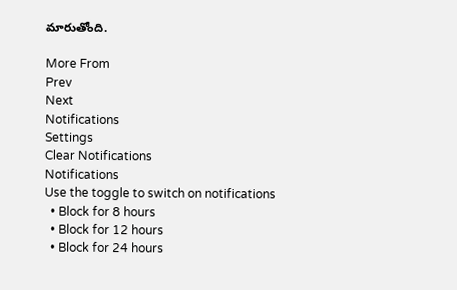మారుతోంది.

More From
Prev
Next
Notifications
Settings
Clear Notifications
Notifications
Use the toggle to switch on notifications
  • Block for 8 hours
  • Block for 12 hours
  • Block for 24 hours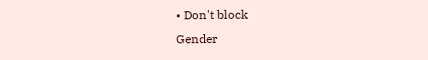• Don't block
Gender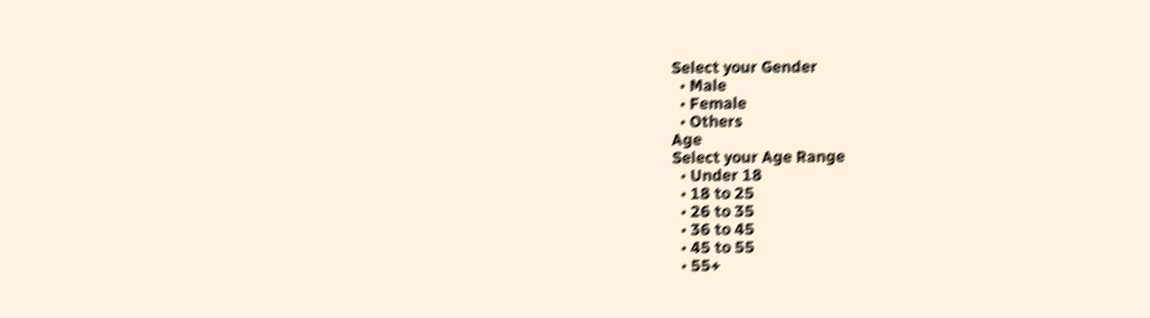Select your Gender
  • Male
  • Female
  • Others
Age
Select your Age Range
  • Under 18
  • 18 to 25
  • 26 to 35
  • 36 to 45
  • 45 to 55
  • 55+